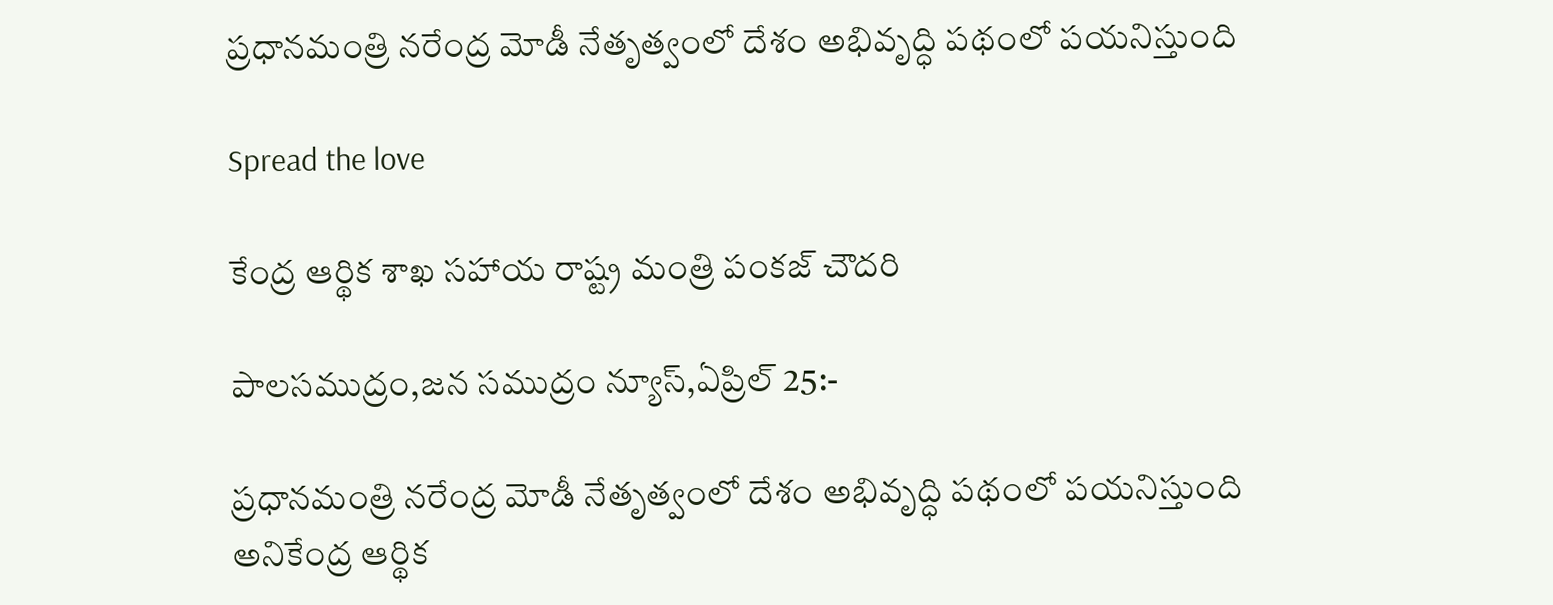ప్రధానమంత్రి నరేంద్ర మోడీ నేతృత్వంలో దేశం అభివృద్ధి పథంలో పయనిస్తుంది

Spread the love

కేంద్ర ఆర్థిక శాఖ సహాయ రాష్ట్ర మంత్రి పంకజ్ చౌదరి

పాలసముద్రం,జన సముద్రం న్యూస్,ఏప్రిల్ 25:-

ప్రధానమంత్రి నరేంద్ర మోడీ నేతృత్వంలో దేశం అభివృద్ధి పథంలో పయనిస్తుంది అనికేంద్ర ఆర్థిక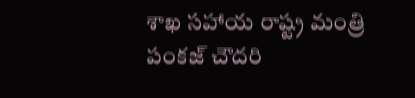శాఖ సహాయ రాష్ట్ర మంత్రి పంకజ్ చౌదరి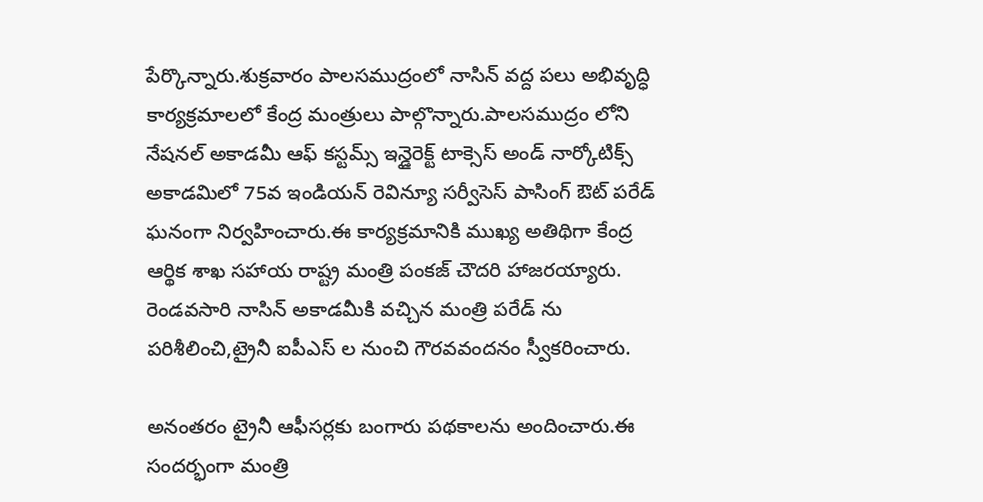పేర్కొన్నారు.శుక్రవారం పాలసముద్రంలో నాసిన్ వద్ద పలు అభివృద్ధి కార్యక్రమాలలో కేంద్ర మంత్రులు పాల్గొన్నారు.పాలసముద్రం లోని నేషనల్ అకాడమీ ఆఫ్ కస్టమ్స్ ఇన్డైరెక్ట్ టాక్సెస్ అండ్ నార్కోటిక్స్ అకాడమిలో 75వ ఇండియన్ రెవిన్యూ సర్వీసెస్ పాసింగ్ ఔట్ పరేడ్ ఘనంగా నిర్వహించారు.ఈ కార్యక్రమానికి ముఖ్య అతిథిగా కేంద్ర ఆర్థిక శాఖ సహాయ రాష్ట్ర మంత్రి పంకజ్ చౌదరి హాజరయ్యారు. రెండవసారి నాసిన్ అకాడమీకి వచ్చిన మంత్రి పరేడ్ ను పరిశీలించి,ట్రైనీ ఐపీఎస్ ల నుంచి గౌరవవందనం స్వీకరించారు.

అనంతరం ట్రైనీ ఆఫీసర్లకు బంగారు పథకాలను అందించారు.ఈ సందర్భంగా మంత్రి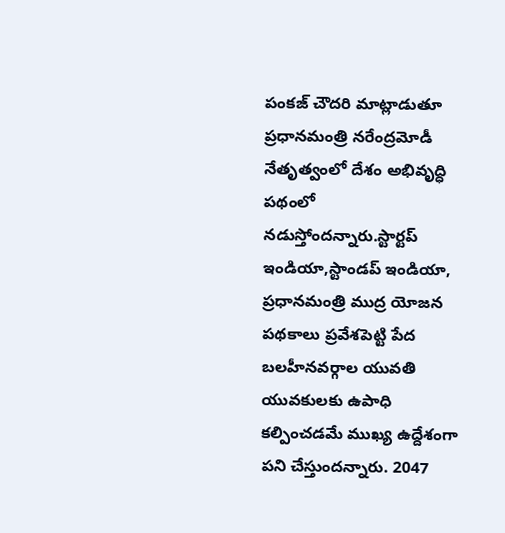పంకజ్ చౌదరి మాట్లాడుతూ ప్రధానమంత్రి నరేంద్రమోడీ నేతృత్వంలో దేశం అభివృద్ధి పథంలో నడుస్తోందన్నారు.స్టార్టప్ ఇండియా,స్టాండప్ ఇండియా, ప్రధానమంత్రి ముద్ర యోజన పథకాలు ప్రవేశపెట్టి పేద బలహీనవర్గాల యువతి యువకులకు ఉపాధి కల్పించడమే ముఖ్య ఉద్దేశంగా పని చేస్తుందన్నారు. 2047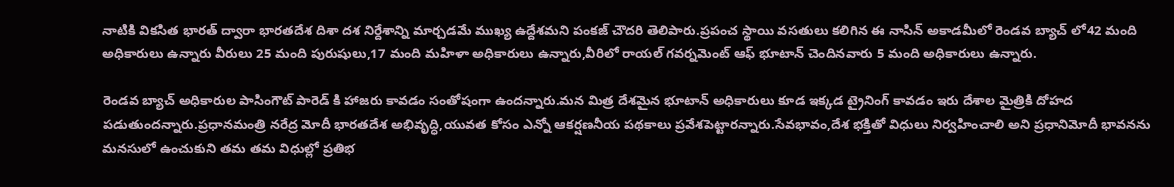నాటికి వికసిత భారత్ ద్వారా భారతదేశ దిశా దశ నిర్దేశాన్ని మార్చడమే ముఖ్య ఉద్దేశమని పంకజ్ చౌదరి తెలిపారు.ప్రపంచ స్థాయి వసతులు కలిగిన ఈ నాసిన్ అకాడమీలో రెండవ బ్యాచ్ లో42 మంది అధికారులు ఉన్నారు వీరులు 25 మంది పురుషులు,17 మంది మహిళా అధికారులు ఉన్నారు,వీరిలో రాయల్ గవర్నమెంట్ ఆఫ్ భూటాన్ చెందినవారు 5 మంది అధికారులు ఉన్నారు.

రెండవ బ్యాచ్ అధికారుల పాసింగౌట్ పారెడ్ కి హాజరు కావడం సంతోషంగా ఉందన్నారు.మన మిత్ర దేశమైన భూటాన్ అధికారులు కూడ ఇక్కడ ట్రైనింగ్ కావడం ఇరు దేశాల మైత్రికి దోహద పడుతుందన్నారు.ప్రధానమంత్రి నరేద్ర మోదీ భారతదేశ అభివృద్ధి,యువత కోసం ఎన్నో ఆకర్షణనీయ పథకాలు ప్రవేశపెట్టారన్నారు.సేవభావం,దేశ భక్తితో విధులు నిర్వహించాలి అని ప్రధానిమోదీ భావనను మనసులో ఉంచుకుని తమ తమ విధుల్లో ప్రతిభ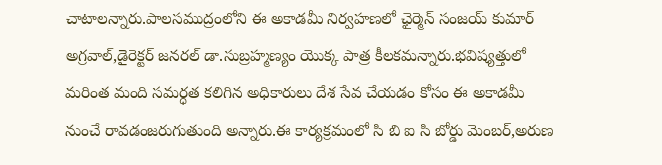చాటాలన్నారు.పాలసముద్రంలోని ఈ అకాడమీ నిర్వహణలో ఛైర్మెన్ సంజయ్ కుమార్ అగ్రవాల్,డైరెక్టర్ జనరల్ డా.సుబ్రహ్మణ్యం యొక్క పాత్ర కీలకమన్నారు.భవిష్యత్తులో మరింత మంది సమర్ధత కలిగిన అధికారులు దేశ సేవ చేయడం కోసం ఈ అకాడమీ నుంచే రావడంజరుగుతుంది అన్నారు.ఈ కార్యక్రమంలో సి బి ఐ సి బోర్డు మెంబర్,అరుణ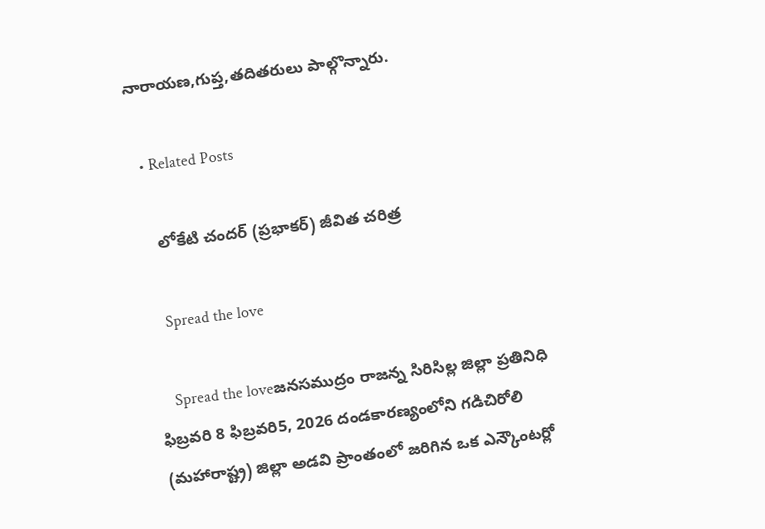నారాయణ,గుప్త,తదితరులు పాల్గొన్నారు.

  • Related Posts

    లోకేటి చందర్ (ప్రభాకర్) జీవిత చరిత్ర

    Spread the love

    Spread the loveజనసముద్రం రాజన్న సిరిసిల్ల జిల్లా ప్రతినిధి ఫిబ్రవరి 8 ఫిబ్రవరి5, 2026 దండకారణ్యంలోని గడిచిరోలి (మహారాష్ట్ర) జిల్లా అడవి ప్రాంతంలో జరిగిన ఒక ఎన్కౌంటర్లో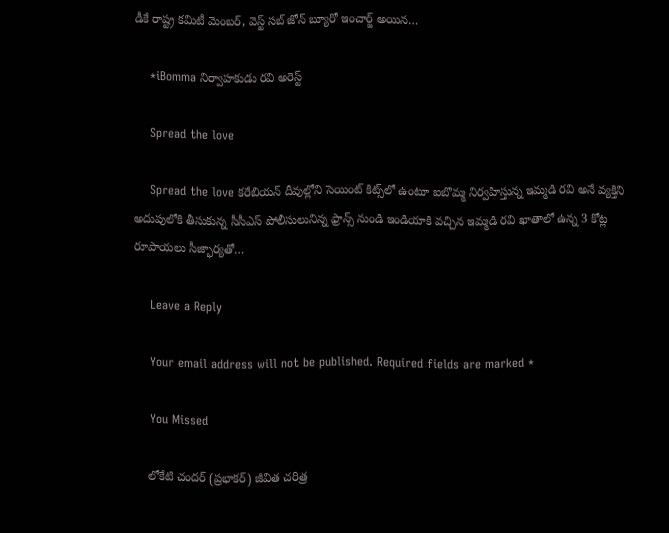డీకే రాష్ట్ర కమిటీ మెంబర్, వెస్ట్ సబ్ జోన్ బ్యూరో ఇంచార్జ్ అయిన…

    *iBomma నిర్వాహకుడు రవి అరెస్ట్

    Spread the love

    Spread the love కరేబియన్ దీవుల్లోని సెయింట్ కిట్స్‌లో ఉంటూ ఐబొమ్మ నిర్వహిస్తున్న ఇమ్మడి రవి అనే వ్యక్తిని అదుపులోకి తీసుకున్న సీసీఎస్ పోలీసులునిన్న ఫ్రాన్స్ నుండి ఇండియాకి వచ్చిన ఇమ్మడి రవి ఖాతాలో ఉన్న 3 కోట్ల రూపాయలు సీజ్భార్యతో…

    Leave a Reply

    Your email address will not be published. Required fields are marked *

    You Missed

    లోకేటి చందర్ (ప్రభాకర్) జీవిత చరిత్ర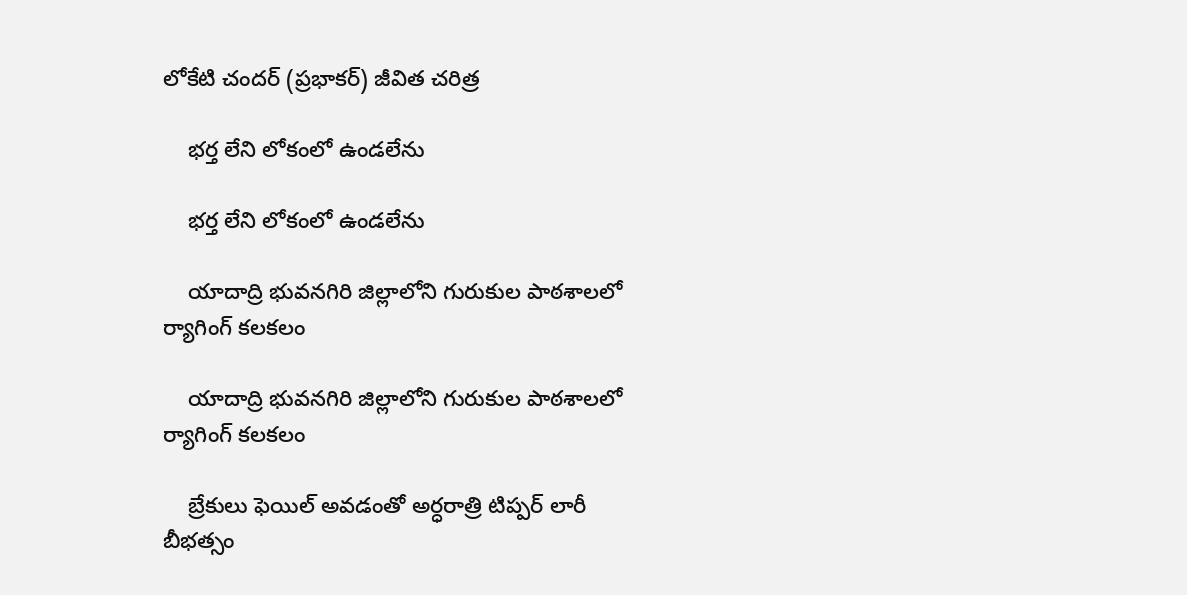లోకేటి చందర్ (ప్రభాకర్) జీవిత చరిత్ర

    భర్త లేని లోకంలో ఉండలేను

    భర్త లేని లోకంలో ఉండలేను

    యాదాద్రి భువనగిరి జిల్లాలోని గురుకుల పాఠశాలలో ర్యాగింగ్ కలకలం

    యాదాద్రి భువనగిరి జిల్లాలోని గురుకుల పాఠశాలలో ర్యాగింగ్ కలకలం

    బ్రేకులు ఫెయిల్ అవడంతో అర్ధరాత్రి టిప్పర్ లారీ బీభత్సం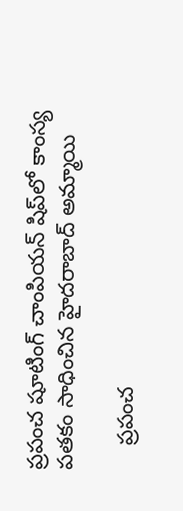ప్రపంచ షూటింగ్ చాంపియన్ షిప్‌లో కాంస్య పతకం సాధించిన హైదరాబాద్ అమ్మాయి

    ప్రపంచ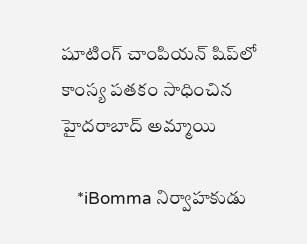షూటింగ్ చాంపియన్ షిప్‌లో కాంస్య పతకం సాధించిన హైదరాబాద్ అమ్మాయి

    *iBomma నిర్వాహకుడు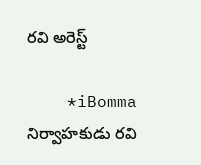రవి అరెస్ట్

    *iBomma నిర్వాహకుడు రవి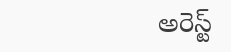అరెస్ట్